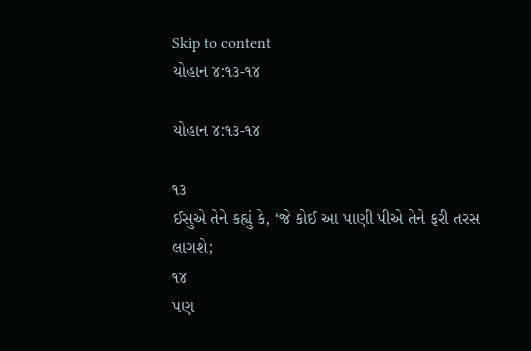Skip to content
યોહાન ૪:૧૩-૧૪

યોહાન ૪:૧૩-૧૪

૧૩
ઈસુએ તેને કહ્યું કે, ‘જે કોઈ આ પાણી પીએ તેને ફરી તરસ લાગશે;
૧૪
પણ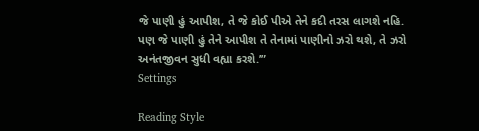જે પાણી હું આપીશ, તે જે કોઈ પીએ તેને કદી તરસ લાગશે નહિ. પણ જે પાણી હું તેને આપીશ તે તેનામાં પાણીનો ઝરો થશે, તે ઝરો અનંતજીવન સુધી વહ્યા કરશે.’”
Settings

Reading Style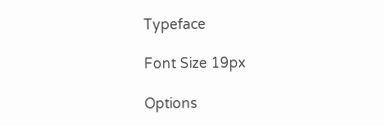Typeface

Font Size 19px

Options